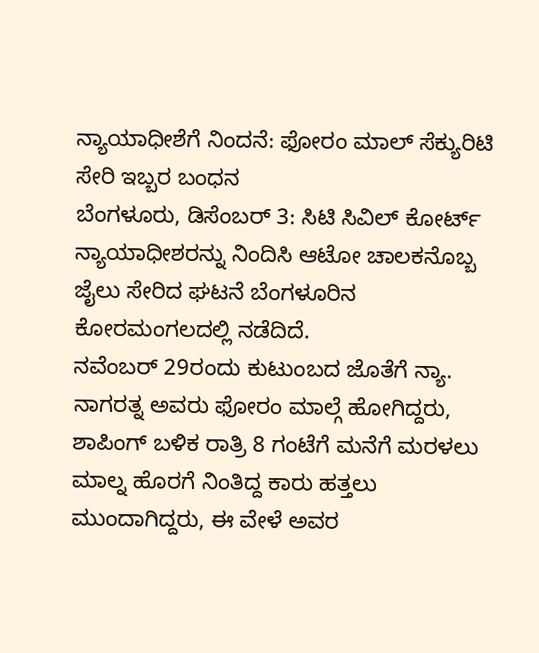ನ್ಯಾಯಾಧೀಶೆಗೆ ನಿಂದನೆ: ಫೋರಂ ಮಾಲ್ ಸೆಕ್ಯುರಿಟಿ ಸೇರಿ ಇಬ್ಬರ ಬಂಧನ
ಬೆಂಗಳೂರು, ಡಿಸೆಂಬರ್ 3: ಸಿಟಿ ಸಿವಿಲ್ ಕೋರ್ಟ್ ನ್ಯಾಯಾಧೀಶರನ್ನು ನಿಂದಿಸಿ ಆಟೋ ಚಾಲಕನೊಬ್ಬ ಜೈಲು ಸೇರಿದ ಘಟನೆ ಬೆಂಗಳೂರಿನ ಕೋರಮಂಗಲದಲ್ಲಿ ನಡೆದಿದೆ.
ನವೆಂಬರ್ 29ರಂದು ಕುಟುಂಬದ ಜೊತೆಗೆ ನ್ಯಾ. ನಾಗರತ್ನ ಅವರು ಫೋರಂ ಮಾಲ್ಗೆ ಹೋಗಿದ್ದರು, ಶಾಪಿಂಗ್ ಬಳಿಕ ರಾತ್ರಿ 8 ಗಂಟೆಗೆ ಮನೆಗೆ ಮರಳಲು ಮಾಲ್ನ ಹೊರಗೆ ನಿಂತಿದ್ದ ಕಾರು ಹತ್ತಲು ಮುಂದಾಗಿದ್ದರು, ಈ ವೇಳೆ ಅವರ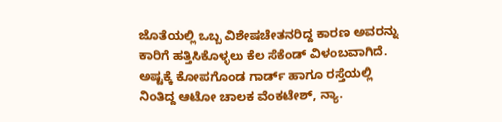ಜೊತೆಯಲ್ಲಿ ಒಬ್ಬ ವಿಶೇಷಚೇತನರಿದ್ದ ಕಾರಣ ಅವರನ್ನು ಕಾರಿಗೆ ಹತ್ತಿಸಿಕೊಳ್ಳಲು ಕೆಲ ಸೆಕೆಂಡ್ ವಿಳಂಬವಾಗಿದೆ.
ಅಷ್ಟಕ್ಕೆ ಕೋಪಗೊಂಡ ಗಾರ್ಡ್ ಹಾಗೂ ರಸ್ತೆಯಲ್ಲಿ ನಿಂತಿದ್ದ ಆಟೋ ಚಾಲಕ ವೆಂಕಟೇಶ್, ನ್ಯಾ.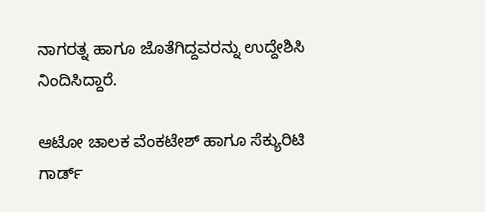ನಾಗರತ್ನ ಹಾಗೂ ಜೊತೆಗಿದ್ದವರನ್ನು ಉದ್ದೇಶಿಸಿ ನಿಂದಿಸಿದ್ದಾರೆ.

ಆಟೋ ಚಾಲಕ ವೆಂಕಟೇಶ್ ಹಾಗೂ ಸೆಕ್ಯುರಿಟಿ ಗಾರ್ಡ್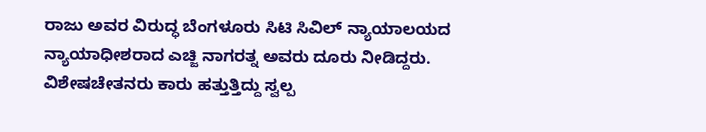ರಾಜು ಅವರ ವಿರುದ್ಧ ಬೆಂಗಳೂರು ಸಿಟಿ ಸಿವಿಲ್ ನ್ಯಾಯಾಲಯದ ನ್ಯಾಯಾಧೀಶರಾದ ಎಚ್ಜಿ ನಾಗರತ್ನ ಅವರು ದೂರು ನೀಡಿದ್ದರು. ವಿಶೇಷಚೇತನರು ಕಾರು ಹತ್ತುತ್ತಿದ್ದು ಸ್ವಲ್ಪ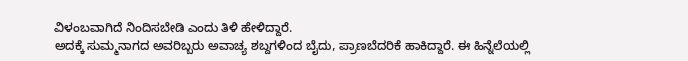ವಿಳಂಬವಾಗಿದೆ ನಿಂದಿಸಬೇಡಿ ಎಂದು ತಿಳಿ ಹೇಳಿದ್ದಾರೆ.
ಅದಕ್ಕೆ ಸುಮ್ಮನಾಗದ ಅವರಿಬ್ಬರು ಅವಾಚ್ಯ ಶಬ್ದಗಳಿಂದ ಬೈದು, ಪ್ರಾಣಬೆದರಿಕೆ ಹಾಕಿದ್ದಾರೆ. ಈ ಹಿನ್ನೆಲೆಯಲ್ಲಿ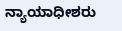ನ್ಯಾಯಾಧೀಶರು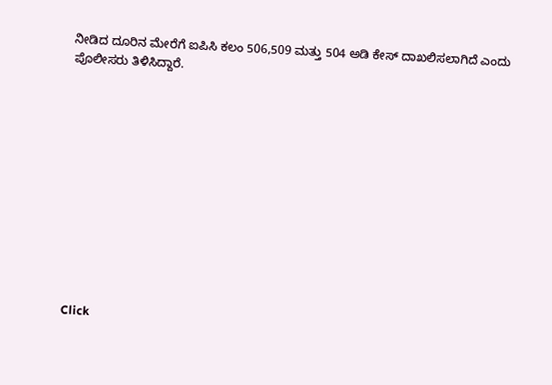ನೀಡಿದ ದೂರಿನ ಮೇರೆಗೆ ಐಪಿಸಿ ಕಲಂ 506,509 ಮತ್ತು 504 ಅಡಿ ಕೇಸ್ ದಾಖಲಿಸಲಾಗಿದೆ ಎಂದು ಪೊಲೀಸರು ತಿಳಿಸಿದ್ದಾರೆ.












Click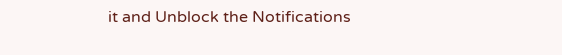it and Unblock the Notifications